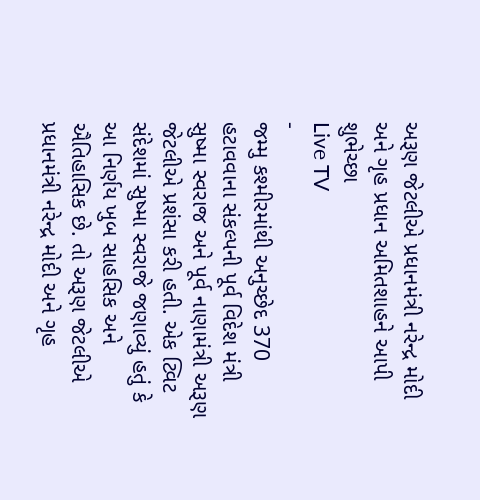અરૂણ જેટલીએ પ્રધાનમંત્રી નરેન્દ્ર મોદી અને ગૃહ પ્રધાન અમિતશાહને આપી શુભેચ્છા
Live TV
-
જમ્મુ કશ્મીરમાંથી અનુચ્છેદ 370 હટાવવાના સંકલ્પની પૂર્વ વિદેશ મંત્રી સુષ્મા સ્વરાજ અને પૂર્વ નાણામંત્રી અરૂણ જેટલીએ પ્રશંસા કરી હતી. એક ટ્વિટ સંદેશમાં સુષ્મા સ્વરાજે જણાવ્યું હતું કે આ નિર્ણય ખુબ સાહસિક અને ઐતિહાસિક છે. તો અરૂણ જેટલીએ પ્રધાનમંત્રી નરેન્દ્ર મોદી અને ગૃહ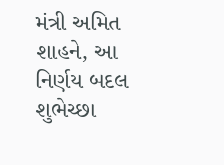મંત્રી અમિત શાહને, આ નિર્ણય બદલ શુભેચ્છા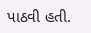પાઠવી હતી.